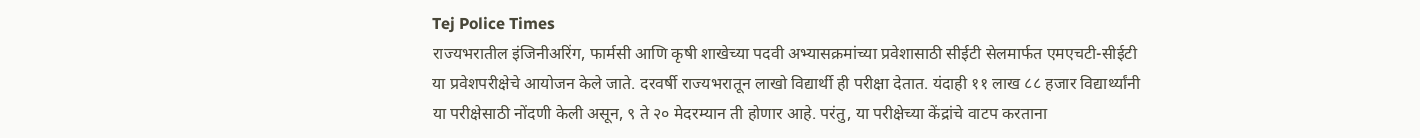Tej Police Times
राज्यभरातील इंजिनीअरिंग, फार्मसी आणि कृषी शाखेच्या पदवी अभ्यासक्रमांच्या प्रवेशासाठी सीईटी सेलमार्फत एमएचटी-सीईटी या प्रवेशपरीक्षेचे आयोजन केले जाते. दरवर्षी राज्यभरातून लाखो विद्यार्थी ही परीक्षा देतात. यंदाही ११ लाख ८८ हजार विद्यार्थ्यांनी या परीक्षेसाठी नोंदणी केली असून, ९ ते २० मेदरम्यान ती होणार आहे. परंतु, या परीक्षेच्या केंद्रांचे वाटप करताना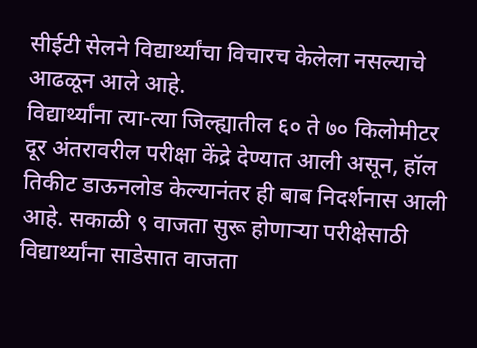सीईटी सेलने विद्यार्थ्यांचा विचारच केलेला नसल्याचे आढळून आले आहे.
विद्यार्थ्यांना त्या-त्या जिल्ह्यातील ६० ते ७० किलोमीटर दूर अंतरावरील परीक्षा केंद्रे देण्यात आली असून, हॉल तिकीट डाऊनलोड केल्यानंतर ही बाब निदर्शनास आली आहे. सकाळी ९ वाजता सुरू होणाऱ्या परीक्षेसाठी विद्यार्थ्यांना साडेसात वाजता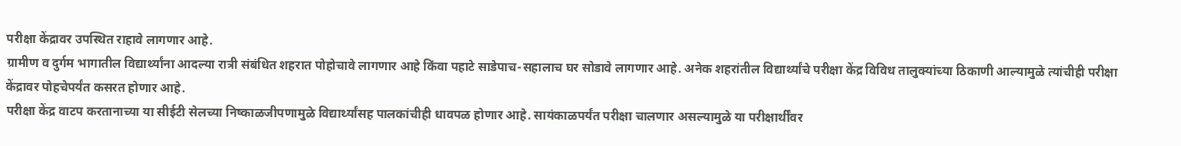परीक्षा केंद्रावर उपस्थित राहावे लागणार आहे.
ग्रामीण व दुर्गम भागातील विद्यार्थ्यांना आदल्या रात्री संबंधित शहरात पोहोचावे लागणार आहे किंवा पहाटे साडेपाच-सहालाच घर सोडावे लागणार आहे. अनेक शहरांतील विद्यार्थ्यांचे परीक्षा केंद्र विविध तालुक्यांच्या ठिकाणी आल्यामुळे त्यांचीही परीक्षा केंद्रावर पोहचेपर्यंत कसरत होणार आहे.
परीक्षा केंद्र वाटप करतानाच्या या सीईटी सेलच्या निष्काळजीपणामुळे विद्यार्थ्यांसह पालकांचीही धावपळ होणार आहे. सायंकाळपर्यंत परीक्षा चालणार असल्यामुळे या परीक्षार्थींवर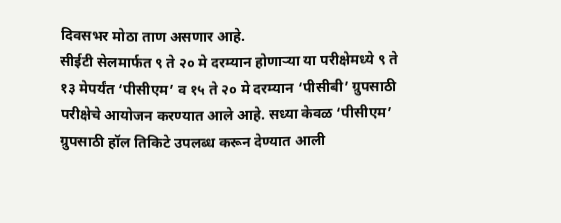दिवसभर मोठा ताण असणार आहे.
सीईटी सेलमार्फत ९ ते २० मे दरम्यान होणाऱ्या या परीक्षेमध्ये ९ ते १३ मेपर्यंत ‘पीसीएम’ व १५ ते २० मे दरम्यान ‘पीसीबी’ ग्रुपसाठी परीक्षेचे आयोजन करण्यात आले आहे. सध्या केवळ ‘पीसीएम’ ग्रुपसाठी हॉल तिकिटे उपलब्ध करून देण्यात आली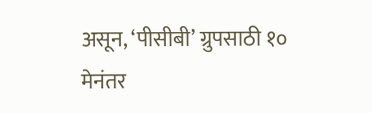असून, ‘पीसीबी’ ग्रुपसाठी १० मेनंतर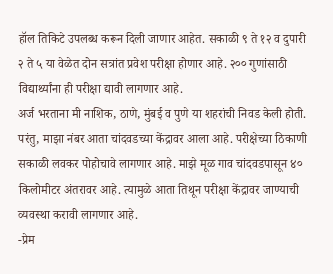हॉल तिकिटे उपलब्ध करून दिली जाणार आहेत. सकाळी ९ ते १२ व दुपारी २ ते ५ या वेळेत दोन सत्रांत प्रवेश परीक्षा होणार आहे. २०० गुणांसाठी विद्यार्थ्यांना ही परीक्षा द्यावी लागणार आहे.
अर्ज भरताना मी नाशिक, ठाणे, मुंबई व पुणे या शहरांची निवड केली होती. परंतु, माझा नंबर आता चांदवडच्या केंद्रावर आला आहे. परीक्षेच्या ठिकाणी सकाळी लवकर पोहोचावे लागणार आहे. माझे मूळ गाव चांदवडपासून ४० किलोमीटर अंतरावर आहे. त्यामुळे आता तिथून परीक्षा केंद्रावर जाण्याची व्यवस्था करावी लागणार आहे.
-प्रेम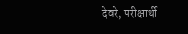देवरे, परीक्षार्थी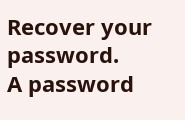Recover your password.
A password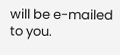will be e-mailed to you.